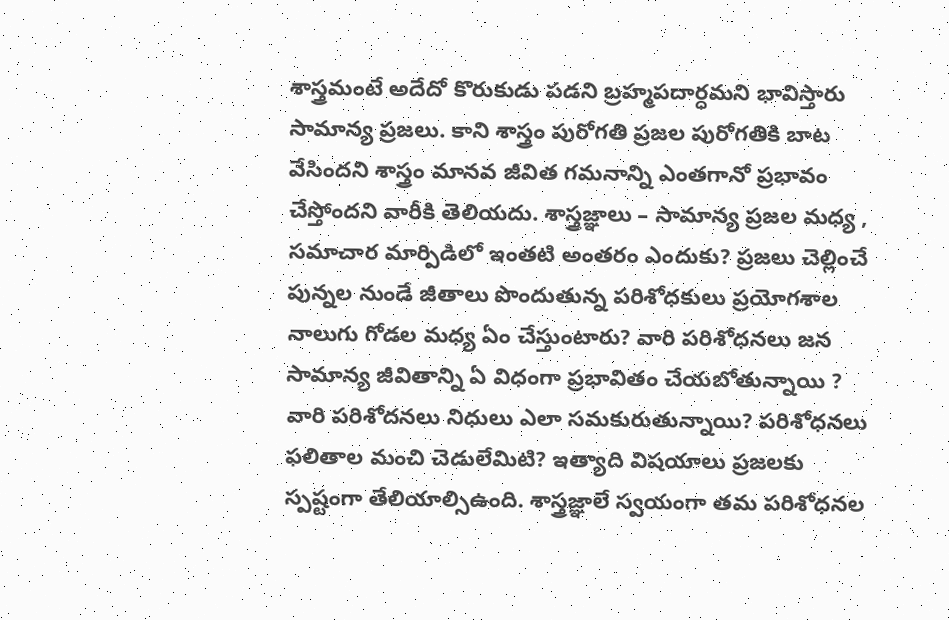శాస్త్రమంటే అదేదో కొరుకుడు పడని బ్రహ్మపదార్ధమని భావిస్తారు సామాన్య ప్రజలు. కాని శాస్త్రం పురోగతి ప్రజల పురోగతికి బాట వేసిందని శాస్త్రం మానవ జీవిత గమనాన్ని ఎంతగానో ప్రభావం చేస్తోందని వారీకి తెలియదు. శాస్త్రజ్ఞాలు – సామాన్య ప్రజల మధ్య , సమాచార మార్పిడిలో ఇంతటి అంతరం ఎందుకు? ప్రజలు చెల్లించే పున్నల నుండే జీతాలు పొందుతున్న పరిశోధకులు ప్రయోగశాల నాలుగు గోడల మధ్య ఏం చేస్తుంటారు? వారి పరిశోధనలు జన సామాన్య జీవితాన్ని ఏ విధంగా ప్రభావితం చేయబోతున్నాయి ? వారి పరిశోదనలు నిధులు ఎలా సమకురుతున్నాయి? పరిశోధనలు ఫలితాల మంచి చెడులేమిటి? ఇత్యాది విషయాలు ప్రజలకు స్పష్టంగా తేలియాల్సిఉంది. శాస్త్రజ్ఞాలే స్వయంగా తమ పరిశోధనల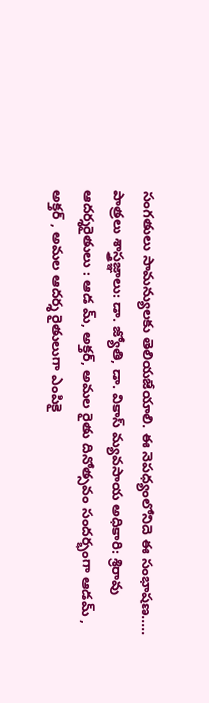సంగతులు సామన్యులకు తెలియజేయాలి. ఈ నెపధ్యంలోనిదె ఈ సంభాషణ..... పాత్రలు శాస్త్రజ్ఞాలు: డా. జ్యోతి, డా. వికాస్ మ్యవసాయ అధికారి: శ్రిరావు ఆదర్శరైతులు : ఆడ మ్, అక్తర్, అమల రైతు దినోత్సవం సందర్భంగా ఆడమ్ , అక్తర్ , అమల ఆదర్శ రైతులుగా ఎంపికై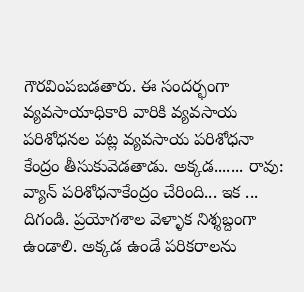గౌరవింపబడతారు. ఈ సందర్భంగా వ్యవసాయాధికారి వారికి వ్యవసాయ పరిశోధనల పట్ల వ్యవసాయ పరిశోధనా కేంద్రం తీసుకువెడతాడు. అక్కడ....... రావు: వ్యాన్ పరిశోధనాకేంద్రం చేరింది... ఇక ... దిగండి. ప్రయోగశాల వెళ్ళాక నిశ్శబ్దంగా ఉండాలి. అక్కడ ఉండే పరికరాలను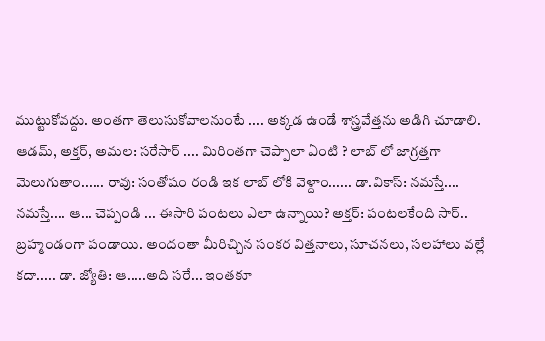ముట్టుకోవద్దు. అంతగా తెలుసుకోవాలనుంటే .... అక్కడ ఉండే శాస్త్రవేత్తను అడిగి చూడాలి. ఆడమ్, అక్తర్, అమల: సరేసార్ .... మిరింతగా చెప్పాలా ఏంటి ? లాబ్ లో జాగ్రత్తగా మెలుగుతాం...... రావు: సంతోషం రండి ఇక లాబ్ లోకి వెళ్దాం...... డా.వికాస్: నమస్తే.... నమస్తే.... ఆ... చెప్పండి ... ఈసారి పంటలు ఎలా ఉన్నాయి? అక్తర్: పంటలకేంది సార్.. బ్రహ్మండంగా పండాయి. అందంతా మీరిచ్చిన సంకర విత్తనాలు, సూచనలు, సలహాలు వల్లే కదా..... డా. జ్యోతి: ఆ.....అది సరే... ఇంతకూ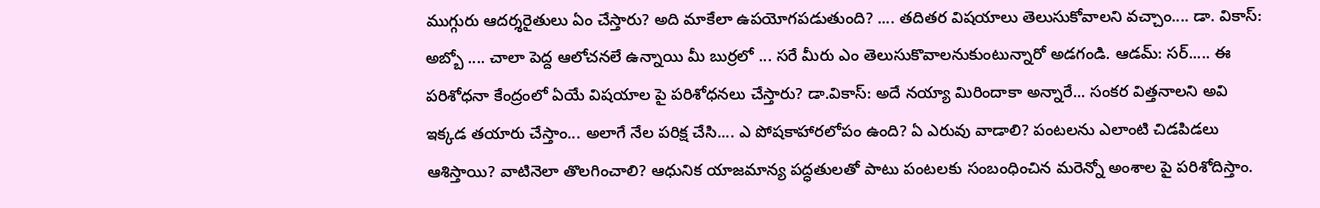ముగ్గురు ఆదర్శరైతులు ఏం చేస్తారు? అది మాకేలా ఉపయోగపడుతుంది? .... తదితర విషయాలు తెలుసుకోవాలని వచ్చాం.... డా. వికాస్: అబ్బో .... చాలా పెద్ద ఆలోచనలే ఉన్నాయి మీ బుర్రలో ... సరే మీరు ఎం తెలుసుకొవాలనుకుంటున్నారో అడగండి. ఆడమ్: సర్..... ఈ పరిశోధనా కేంద్రంలో ఏయే విషయాల పై పరిశోధనలు చేస్తారు? డా.వికాస్: అదే నయ్యా మిరిందాకా అన్నారే... సంకర విత్తనాలని అవి ఇక్కడ తయారు చేస్తాం... అలాగే నేల పరిక్ష చేసి.... ఎ పోషకాహారలోపం ఉంది? ఏ ఎరువు వాడాలి? పంటలను ఎలాంటి చిడపిడలు ఆశిస్తాయి? వాటినెలా తొలగించాలి? ఆధునిక యాజమాన్య పద్ధతులతో పాటు పంటలకు సంబంధించిన మరెన్నో అంశాల పై పరిశోదిస్తాం.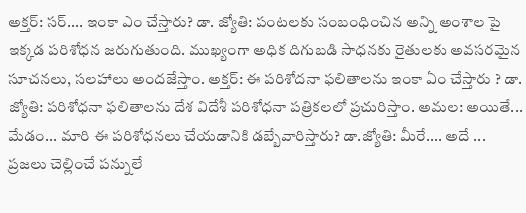అక్తర్: సర్.... ఇంకా ఎం చేస్తారు? డా. జ్యోతి: పంటలకు సంబంధించిన అన్ని అంశాల పై ఇక్కడ పరిశోధన జరుగుతుంది. ముఖ్యంగా అధిక దిగుబడి సాధనకు రైతులకు అవసరమైన సూచనలు, సలహాలు అందజేస్తాం. అక్తర్: ఈ పరిశోదనా ఫలితాలను ఇంకా ఏం చేస్తారు ? డా. జ్యోతి: పరిశోధనా ఫలితాలను దేశ విదేశీ పరిశోధనా పత్రికలలో ప్రచురిస్తాం. అమల: అయితే... మేడం... మారి ఈ పరిశోధనలు చేయడానికి డబ్బేవారిస్తారు? డా.జ్యోతి: మీరే.... అదే ... ప్రజలు చెల్లించే పన్నులే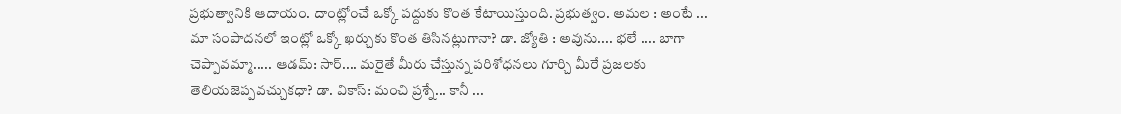ప్రభుత్వానికి ఆదాయం. దాంట్లో౦చే ఒక్కో పద్దుకు కొంత కేటాయిస్తుంది. ప్రభుత్వం. అమల : అంటే ... మా సంపాదనలో ఇంట్లో ఒక్కో ఖర్చుకు కొంత తిసినట్లుగానా? డా. జ్యోతి : అవును.... భలే .... బాగా చెప్పావమ్మా..... ఆడమ్: సార్.... మరైతే మీరు చేస్తున్న పరిశోధనలు గూర్చి మీరే ప్రజలకు తెలియజెప్పవచ్చుకధా? డా. వికాస్: మంచి ప్రశ్నే... కానీ ...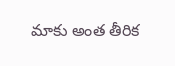మాకు అంత తీరిక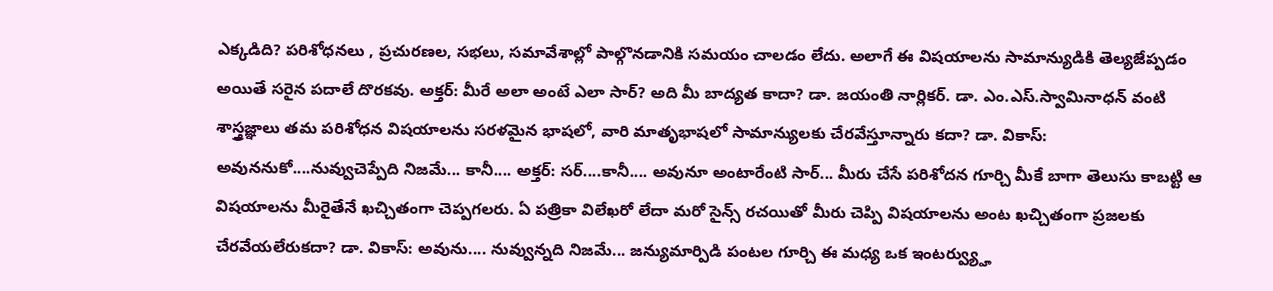ఎక్కడిది? పరిశోధనలు , ప్రచురణల, సభలు, సమావేశాల్లో పాల్గొనడానికి సమయం చాలడం లేదు. అలాగే ఈ విషయాలను సామాన్యుడికి తెల్యజేప్పడం అయితే సరైన పదాలే దొరకవు. అక్తర్: మీరే అలా అంటే ఎలా సార్? అది మీ బాద్యత కాదా? డా. జయంతి నార్లికర్. డా. ఎం.ఎస్.స్వామినాధన్ వంటి శాస్త్రజ్ఞాలు తమ పరిశోధన విషయాలను సరళమైన భాషలో, వారి మాతృభాషలో సామాన్యులకు చేరవేస్తూన్నారు కదా? డా. వికాస్: అవుననుకో....నువ్వుచెప్పేది నిజమే... కానీ.... అక్తర్: సర్....కానీ.... అవునూ అంటారేంటి సార్... మీరు చేసే పరిశోదన గూర్చి మీకే బాగా తెలుసు కాబట్టి ఆ విషయాలను మీరైతేనే ఖచ్చితంగా చెప్పగలరు. ఏ పత్రికా విలేఖరో లేదా మరో సైన్స్ రచయితో మీరు చెప్పి విషయాలను అంట ఖచ్చితంగా ప్రజలకు చేరవేయలేరుకదా? డా. వికాస్: అవును.... నువ్వున్నది నిజమే... జన్యుమార్పిడి పంటల గూర్చి ఈ మధ్య ఒక ఇంటర్వ్య్హు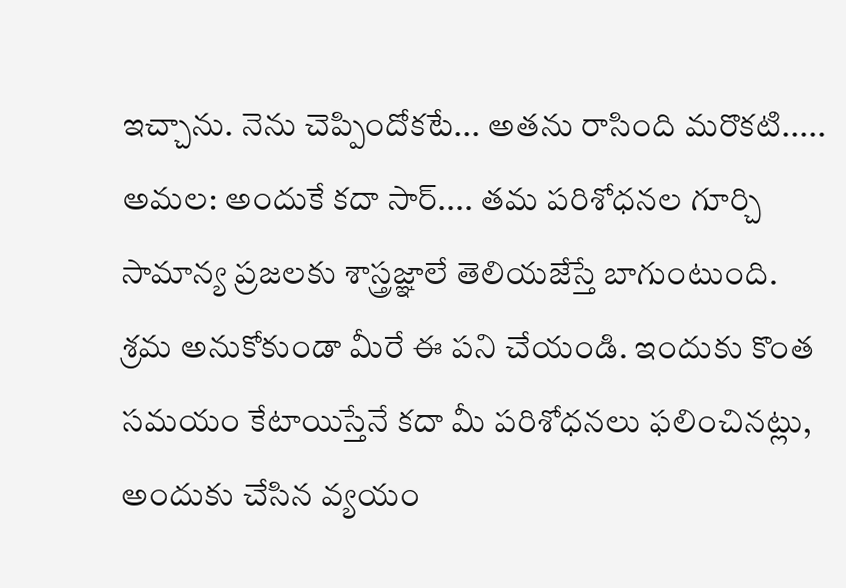ఇచ్చాను. నెను చెప్పిందోకటే... అతను రాసింది మరొకటి..... అమల: అందుకే కదా సార్.... తమ పరిశోధనల గూర్చి సామాన్య ప్రజలకు శాస్త్రజ్ఞాలే తెలియజేస్తే బాగుంటుంది. శ్రమ అనుకోకుండా మీరే ఈ పని చేయండి. ఇందుకు కొంత సమయం కేటాయిస్తేనే కదా మీ పరిశోధనలు ఫలించినట్లు, అందుకు చేసిన వ్యయం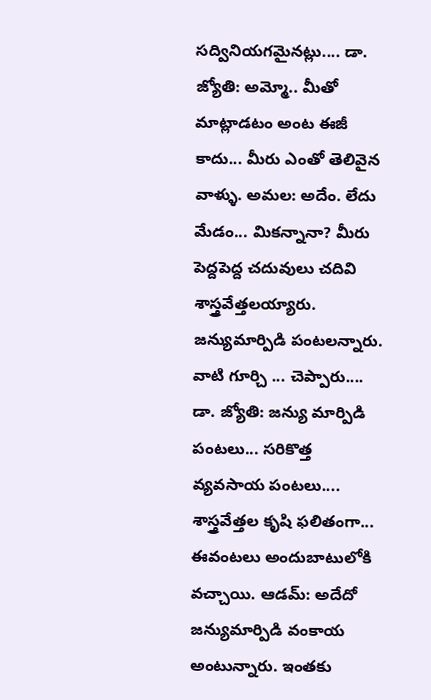సద్వినియగమైనట్లు.... డా. జ్యోతి: అమ్మో.. మీతో మాట్లాడటం అంట ఈజీ కాదు... మీరు ఎంతో తెలివైన వాళ్ళు. అమల: అదేం. లేదు మేడం... మికన్నానా? మీరు పెద్దపెద్ద చదువులు చదివి శాస్త్రవేత్తలయ్యారు. జన్యుమార్పిడి పంటలన్నారు. వాటి గూర్చి ... చెప్పారు.... డా. జ్యోతి: జన్యు మార్పిడి పంటలు... సరికొత్త వ్యవసాయ పంటలు.... శాస్త్రవేత్తల కృషి ఫలితంగా... ఈవంటలు అందుబాటులోకి వచ్చాయి. ఆడమ్: అదేదో జన్యుమార్పిడి వంకాయ అంటున్నారు. ఇంతకు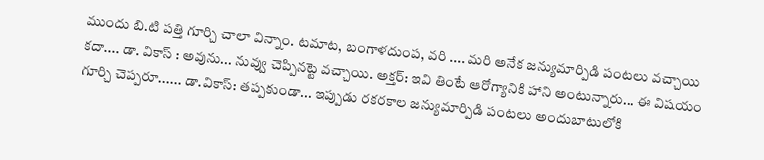ముందు బి.టి పత్తి గూర్చి చాలా విన్నాం. టమాట, బంగాళదుంప, వరి .... మరి అనేక జన్యుమార్పిడి పంటలు వచ్చాయి కదా.... డా. వికాస్ : అవును... నువ్వు చెప్పినట్టె వచ్చాయి. అక్తర్: ఇవి తింటే ఆరోగ్యానికి హాని అంటున్నారు... ఈ విషయం గూర్చి చెప్పరూ...... డా.వికాస్: తప్పకుండా... ఇప్పుడు రకరకాల జన్యుమార్పిడి పంటలు అందుబాటులోకి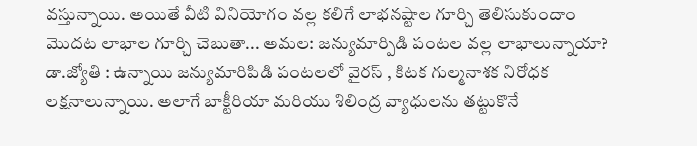వస్తున్నాయి. అయితే వీటి వినియోగం వల్ల కలిగే లాభనష్టాల గూర్చి తెలిసుకుందాం మొదట లాభాల గూర్చి చెబుతా... అమల: జన్యుమార్పిడి పంటల వల్ల లాభాలున్నాయా? డా.జ్యోతి : ఉన్నాయి జన్యుమారిపిడి పంటలలో వైరస్ , కిటక గుల్మనాశక నిరోధక లక్షనాలున్నాయి. అలాగే బాక్టీరియా మరియు శిలింద్ర వ్యాధులను తట్టుకొనే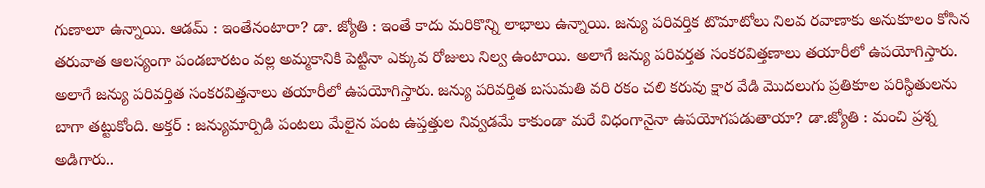గుణాలూ ఉన్నాయి. ఆడమ్ : ఇంతేనంటారా? డా. జ్యోతి : ఇంతే కాదు మరికొన్ని లాభాలు ఉన్నాయి. జన్యు పరివర్తిక టొమాటోలు నిలవ రవాణాకు అనుకూలం కోసిన తరువాత ఆలస్యంగా పండబారటం వల్ల అమ్మకానికి పెట్టినా ఎక్కువ రోజులు నిల్వ ఉంటాయి. అలాగే జన్యు పరివర్తత సంకరవిత్తణాలు తయారీలో ఉపయోగిస్తారు. అలాగే జన్యు పరివర్తిత సంకరవిత్తనాలు తయారీలో ఉపయోగిస్తారు. జన్యు పరివర్తిత బసుమతి వరి రకం చలి కరువు క్షార వేడి మొదలుగు ప్రతికూల పరిస్ధితులను బాగా తట్టుకోంది. అక్తర్ : జన్యుమార్పిడి పంటలు మేలైన పంట ఉప్తత్తుల నివ్వడమే కాకుండా మరే విధంగానైనా ఉపయోగపడుతాయా? డా.జ్యోతి : మంచి ప్రశ్న అడిగారు..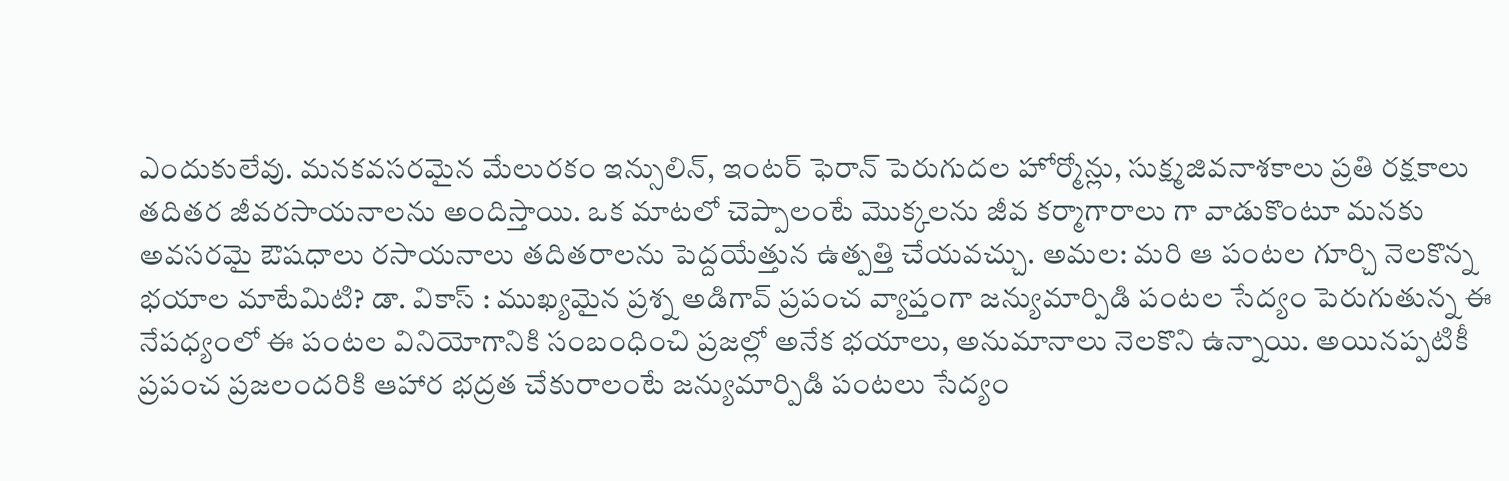ఎందుకులేవు. మనకవసరమైన మేలురకం ఇన్సులిన్, ఇంటర్ ఫెరాన్ పెరుగుదల హోర్మోన్లు, సుక్ష్మజివనాశకాలు ప్రతి రక్షకాలు తదితర జీవరసాయనాలను అందిస్తాయి. ఒక మాటలో చెప్పాలంటే మొక్కలను జీవ కర్మాగారాలు గా వాడుకొంటూ మనకు అవసరమై ఔషధాలు రసాయనాలు తదితరాలను పెద్దయేత్తున ఉత్పత్తి చేయవచ్చు. అమల: మరి ఆ పంటల గూర్చి నెలకొన్న భయాల మాటేమిటి? డా. వికాస్ : ముఖ్యమైన ప్రశ్న అడిగావ్ ప్రపంచ వ్యాప్తంగా జన్యుమార్పిడి పంటల సేద్యం పెరుగుతున్న ఈ నేపధ్యంలో ఈ పంటల వినియోగానికి సంబంధించి ప్రజల్లో అనేక భయాలు, అనుమానాలు నెలకొని ఉన్నాయి. అయినప్పటికీ ప్రపంచ ప్రజలందరికి ఆహార భద్రత చేకురాలంటే జన్యుమార్పిడి పంటలు సేద్యం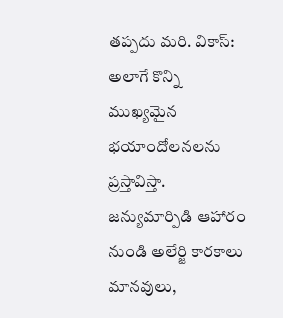తప్పదు మరి. వికాస్: అలాగే కొన్ని ముఖ్యమైన భయాందోలనలను ప్రస్తావిస్తా. జన్యుమార్పిడి ఆహారం నుండి అలేర్జి కారకాలు మానవులు,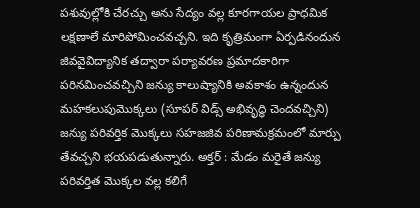పశువుల్లోకి చేరచ్చు అను సేద్యం వల్ల కూరగాయల ప్రాధమిక లక్షణాలే మారిపోమించవచ్చని. ఇది కృత్రిమంగా ఏర్పడినందున జివవైవిద్యానిక తద్వారా పర్యావరణ ప్రమాదకారిగా పరినమించవచ్చిని జన్యు కాలుష్యానికి అవకాశం ఉన్నందున మహకలుపుమొక్కలు (సూపర్ విడ్స్ అభివృద్ధి చెందవచ్చిని) జన్యు పరివర్తిక మొక్కలు సహజజివ పరిణామక్రమంలో మార్పు తేవచ్చని భయపడుతున్నారు. అక్తర్ : మేడం మరైతే జన్యు పరివర్తిత మొక్కల వల్ల కలిగే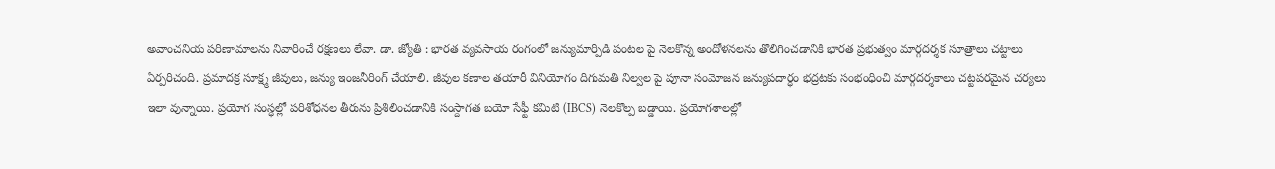అవాంచనియ పరిణామాలను నివారించే రక్షణలు లేవా. డా. జ్యోతి : భారత వ్యవసాయ రంగంలో జన్యుమార్పిడి పంటల పై నెలకొన్న అందోళనలను తొలిగించడానికి భారత ప్రభుత్వం మార్గదర్శక సూత్రాలు చట్టాలు ఏర్పరిచంది. ప్రమాదక్ర సూక్ష్మ జీవులు, జన్యు ఇంజనీరింగ్ చేయాలి. జీవుల కణాల తయారీ వినియోగం దిగుమతి నిల్వల పై పూనా సంమోజన జన్యుపదార్ధం భద్రటకు సంభంధించి మార్గదర్శకాలు చట్టపరమైన చర్యలు ఇలా వున్నాయి. ప్రయోగ సంస్ధల్లో పరిశోధనల తీరును ప్రిశిలించడానికి సంస్దాగత బయో సేఫ్టీ కమిటి (IBCS) నెలకొల్ప బడ్డాయి. ప్రయోగశాలల్లో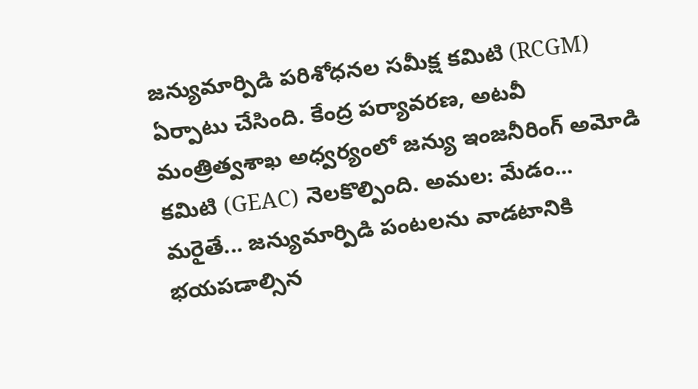జన్యుమార్పిడి పరిశోధనల సమీక్ష కమిటి (RCGM) ఏర్పాటు చేసింది. కేంద్ర పర్యావరణ, అటవీ మంత్రిత్వశాఖ అధ్వర్యంలో జన్యు ఇంజనీరింగ్ అమోడి కమిటి (GEAC) నెలకొల్పింది. అమల: మేడం... మరైతే... జన్యుమార్పిడి పంటలను వాడటానికి భయపడాల్సిన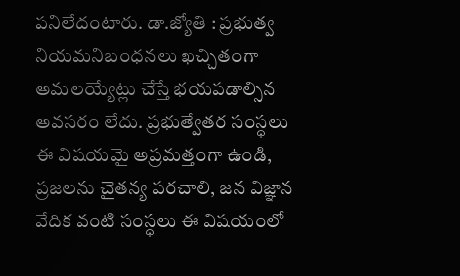పనిలేదంటారు. డా.జ్యోతి : ప్రభుత్వ నియమనిబంధనలు ఖచ్చితంగా అమలయ్యేట్లు చేస్తే భయపడాల్సిన అవసరం లేదు. ప్రభుత్వేతర సంస్ధలు ఈ విషయమై అప్రమత్తంగా ఉండి, ప్రజలను చైతన్య పరచాలి, జన విజ్ఞాన వేదిక వంటి సంస్ధలు ఈ విషయంలో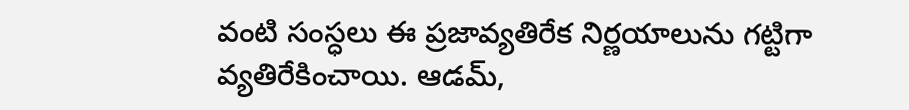వంటి సంస్ధలు ఈ ప్రజావ్యతిరేక నిర్ణయాలును గట్టిగా వ్యతిరేకించాయి. ఆడమ్,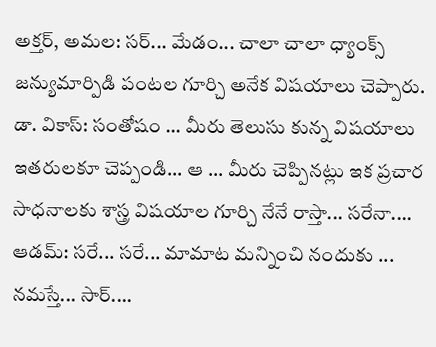అక్తర్, అమల: సర్... మేడం... చాలా చాలా ధ్యాంక్స్ జన్యుమార్పిడి పంటల గూర్చి అనేక విషయాలు చెప్పారు. డా. వికాస్: సంతోషం ... మీరు తెలుసు కున్న విషయాలు ఇతరులకూ చెప్పండి... ఆ ... మీరు చెప్పినట్లు ఇక ప్రచార సాధనాలకు శాస్త్ర విషయాల గూర్చి నేనే రాస్తా... సరేనా.... ఆడమ్: సరే... సరే... మామాట మన్నించి నందుకు ... నమస్తే... సార్....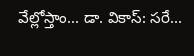వేల్లోస్తాం... డా. వికాస్: సరే...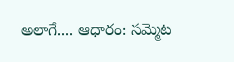అలాగే.... ఆధారం: సమ్మెట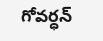గోవర్ధన్